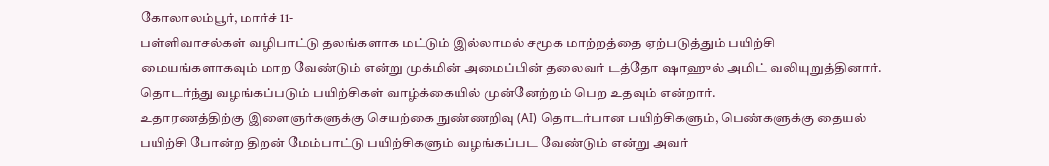கோலாலம்பூர், மார்ச் 11-
பள்ளிவாசல்கள் வழிபாட்டு தலங்களாக மட்டும் இல்லாமல் சமூக மாற்றத்தை ஏற்படுத்தும் பயிற்சி மையங்களாகவும் மாற வேண்டும் என்று முக்மின் அமைப்பின் தலைவர் டத்தோ ஷாஹுல் அமிட் வலியுறுத்தினார்.
தொடர்ந்து வழங்கப்படும் பயிற்சிகள் வாழ்க்கையில் முன்னேற்றம் பெற உதவும் என்றார்.
உதாரணத்திற்கு இளைஞர்களுக்கு செயற்கை நுண்ணறிவு (AI) தொடர்பான பயிற்சிகளும், பெண்களுக்கு தையல் பயிற்சி போன்ற திறன் மேம்பாட்டு பயிற்சிகளும் வழங்கப்பட வேண்டும் என்று அவர்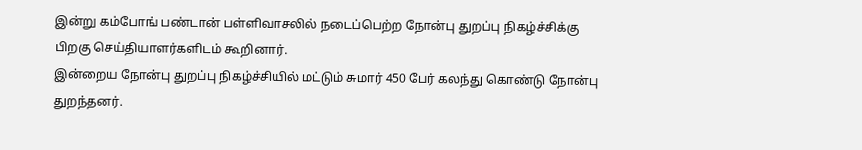இன்று கம்போங் பண்டான் பள்ளிவாசலில் நடைப்பெற்ற நோன்பு துறப்பு நிகழ்ச்சிக்கு பிறகு செய்தியாளர்களிடம் கூறினார்.
இன்றைய நோன்பு துறப்பு நிகழ்ச்சியில் மட்டும் சுமார் 450 பேர் கலந்து கொண்டு நோன்பு துறந்தனர்.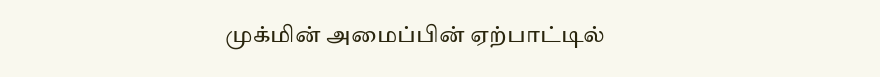முக்மின் அமைப்பின் ஏற்பாட்டில்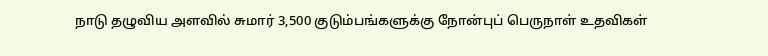நாடு தழுவிய அளவில் சுமார் 3,500 குடும்பங்களுக்கு நோன்புப் பெருநாள் உதவிகள்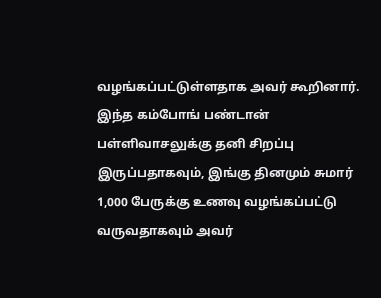வழங்கப்பட்டுள்ளதாக அவர் கூறினார்.
இந்த கம்போங் பண்டான் பள்ளிவாசலுக்கு தனி சிறப்பு இருப்பதாகவும், இங்கு தினமும் சுமார் 1,000 பேருக்கு உணவு வழங்கப்பட்டு வருவதாகவும் அவர்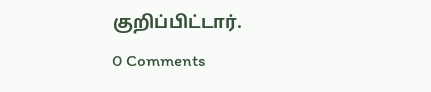குறிப்பிட்டார்.
0 Comments